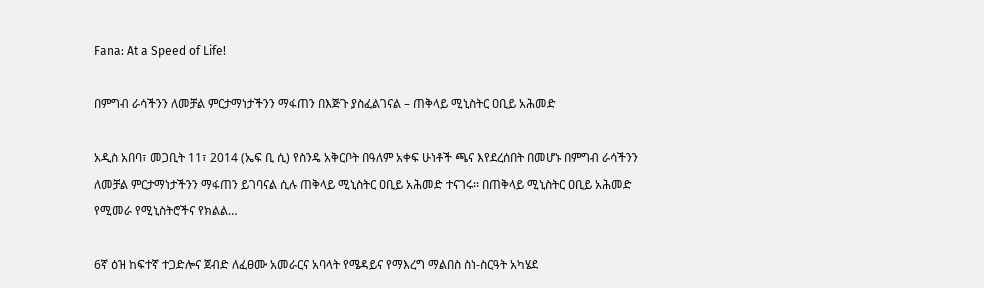Fana: At a Speed of Life!

በምግብ ራሳችንን ለመቻል ምርታማነታችንን ማፋጠን በእጅጉ ያስፈልገናል – ጠቅላይ ሚኒስትር ዐቢይ አሕመድ

አዲስ አበባ፣ መጋቢት 11፣ 2014 (ኤፍ ቢ ሲ) የስንዴ አቅርቦት በዓለም አቀፍ ሁነቶች ጫና እየደረሰበት በመሆኑ በምግብ ራሳችንን ለመቻል ምርታማነታችንን ማፋጠን ይገባናል ሲሉ ጠቅላይ ሚኒስትር ዐቢይ አሕመድ ተናገሩ፡፡ በጠቅላይ ሚኒስትር ዐቢይ አሕመድ የሚመራ የሚኒስትሮችና የክልል…

6ኛ ዕዝ ከፍተኛ ተጋድሎና ጀብድ ለፈፀሙ አመራርና አባላት የሜዳይና የማእረግ ማልበስ ስነ-ስርዓት አካሄደ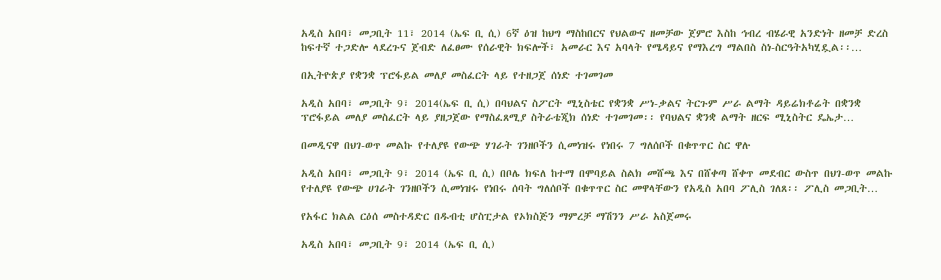አዲስ አበባ፣ መጋቢት 11፣ 2014 (ኤፍ ቢ ሲ) 6ኛ ዕዝ ከህግ ማስከበርና የህልውና ዘመቻው ጀምሮ እስከ ኅብረ ብሄራዊ አንድነት ዘመቻ ድረስ ከፍተኛ ተጋድሎ ላደረጉና ጀብድ ለፈፀሙ የሰራዊት ክፍሎች፣ አመራር እና አባላት የሜዳይና የማእረግ ማልበስ ስነ-ስርዓትአካሂዷል፡፡…

በኢትዮጵያ የቋንቋ ፕሮፋይል መለያ መስፈርት ላይ የተዘጋጀ ሰነድ ተገመገመ

አዲስ አበባ፣ መጋቢት 9፣ 2014(ኤፍ ቢ ሲ) በባህልና ስፖርት ሚኒስቴር የቋንቋ ሥነ-ቃልና ትርጉም ሥራ ልማት ዳይሬክቶሬት በቋንቋ ፕሮፋይል መለያ መስፈርት ላይ ያዘጋጀው የማስፈጸሚያ ስትራቴጂክ ሰነድ ተገመገመ፡፡ የባህልና ቋንቋ ልማት ዘርፍ ሚኒስትር ዴኤታ…

በመዲናዋ በህገ-ወጥ መልኩ የተለያዩ የውጭ ሃገራት ገንዘቦችን ሲመነዝሩ የነበሩ 7 ግለሰቦች በቁጥጥር ስር ዋሉ

አዲስ አበባ፣ መጋቢት 9፣ 2014 (ኤፍ ቢ ሲ) በቦሌ ክፍለ ከተማ በሞባይል ስልክ መሸጫ እና በሸቀጣ ሸቀጥ መደብር ውስጥ በህገ-ወጥ መልኩ የተለያዩ የውጭ ሀገራት ገንዘቦችን ሲመነዝሩ የነበሩ ሰባት ግለሰቦች በቁጥጥር ስር መዋላቸውን የአዲስ አበባ ፖሊስ ገለጸ፡፡ ፖሊስ መጋቢት…

የአፋር ክልል ርዕሰ መስተዳድር በዱብቲ ሆስፒታል የኦክስጅን ማምረቻ ማሽንን ሥራ አስጀመሩ

አዲስ አበባ፣ መጋቢት 9፣ 2014 (ኤፍ ቢ ሲ)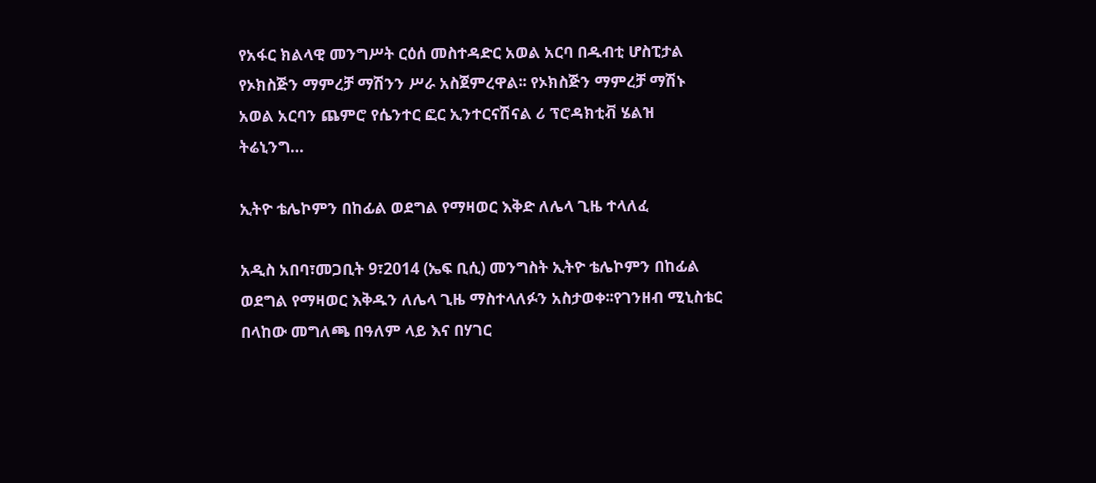የአፋር ክልላዊ መንግሥት ርዕሰ መስተዳድር አወል አርባ በዱብቲ ሆስፒታል የኦክስጅን ማምረቻ ማሽንን ሥራ አስጀምረዋል፡፡ የኦክስጅን ማምረቻ ማሽኑ አወል አርባን ጨምሮ የሴንተር ፎር ኢንተርናሽናል ሪ ፕሮዳክቲቭ ሄልዝ ትሬኒንግ…

ኢትዮ ቴሌኮምን በከፊል ወደግል የማዛወር እቅድ ለሌላ ጊዜ ተላለፈ

አዲስ አበባ፣መጋቢት 9፣2014 (ኤፍ ቢሲ) መንግስት ኢትዮ ቴሌኮምን በከፊል ወደግል የማዛወር እቅዱን ለሌላ ጊዜ ማስተላለፉን አስታወቀ፡፡የገንዘብ ሚኒስቴር በላከው መግለጫ በዓለም ላይ እና በሃገር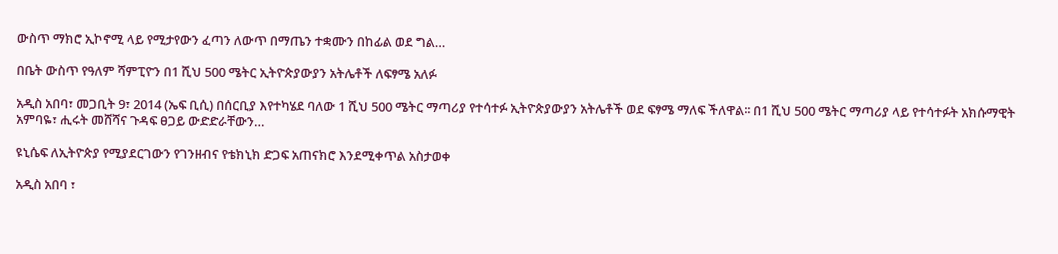ውስጥ ማክሮ ኢኮኖሚ ላይ የሚታየውን ፈጣን ለውጥ በማጤን ተቋሙን በከፊል ወደ ግል…

በቤት ውስጥ የዓለም ሻምፒዮን በ1 ሺህ 500 ሜትር ኢትዮጵያውያን አትሌቶች ለፍፃሜ አለፉ

አዲስ አበባ፣ መጋቢት 9፣ 2014 (ኤፍ ቢሲ) በሰርቢያ እየተካሄደ ባለው 1 ሺህ 500 ሜትር ማጣሪያ የተሳተፉ ኢትዮጵያውያን አትሌቶች ወደ ፍፃሜ ማለፍ ችለዋል፡፡ በ1 ሺህ 500 ሜትር ማጣሪያ ላይ የተሳተፉት አክሱማዊት አምባዬ፣ ሒሩት መሸሻና ጉዳፍ ፀጋይ ውድድራቸውን…

ዩኒሴፍ ለኢትዮጵያ የሚያደርገውን የገንዘብና የቴክኒክ ድጋፍ አጠናክሮ እንደሚቀጥል አስታወቀ

አዲስ አበባ ፣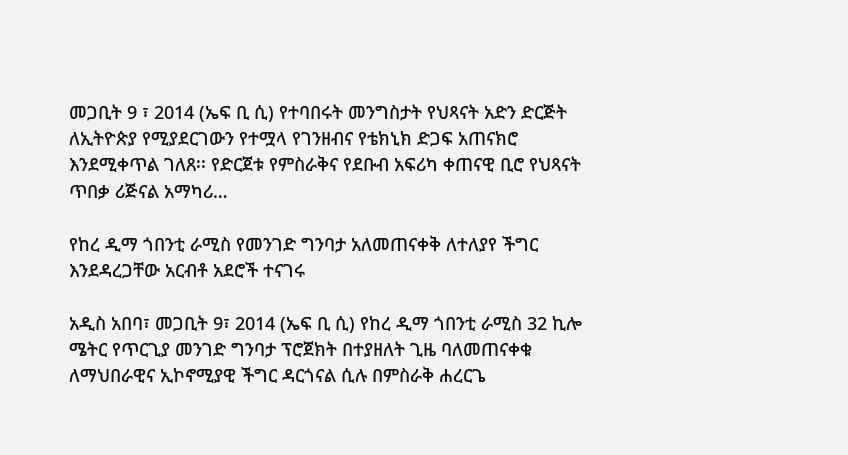መጋቢት 9 ፣ 2014 (ኤፍ ቢ ሲ) የተባበሩት መንግስታት የህጻናት አድን ድርጅት ለኢትዮጵያ የሚያደርገውን የተሟላ የገንዘብና የቴክኒክ ድጋፍ አጠናክሮ እንደሚቀጥል ገለጸ፡፡ የድርጀቱ የምስራቅና የደቡብ አፍሪካ ቀጠናዊ ቢሮ የህጻናት ጥበቃ ሪጅናል አማካሪ…

የከረ ዲማ ጎበንቲ ራሚስ የመንገድ ግንባታ አለመጠናቀቅ ለተለያየ ችግር እንደዳረጋቸው አርብቶ አደሮች ተናገሩ

አዲስ አበባ፣ መጋቢት 9፣ 2014 (ኤፍ ቢ ሲ) የከረ ዲማ ጎበንቲ ራሚስ 32 ኪሎ ሜትር የጥርጊያ መንገድ ግንባታ ፕሮጀክት በተያዘለት ጊዜ ባለመጠናቀቁ ለማህበራዊና ኢኮኖሚያዊ ችግር ዳርጎናል ሲሉ በምስራቅ ሐረርጌ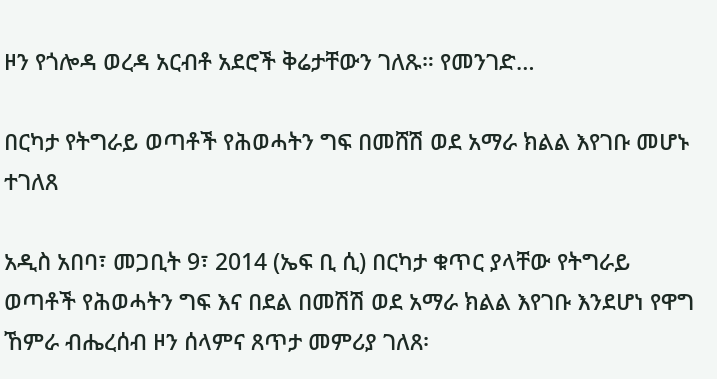ዞን የጎሎዳ ወረዳ አርብቶ አደሮች ቅሬታቸውን ገለጹ። የመንገድ…

በርካታ የትግራይ ወጣቶች የሕወሓትን ግፍ በመሸሽ ወደ አማራ ክልል እየገቡ መሆኑ ተገለጸ

አዲስ አበባ፣ መጋቢት 9፣ 2014 (ኤፍ ቢ ሲ) በርካታ ቁጥር ያላቸው የትግራይ ወጣቶች የሕወሓትን ግፍ እና በደል በመሽሽ ወደ አማራ ክልል እየገቡ እንደሆነ የዋግ ኸምራ ብሔረሰብ ዞን ሰላምና ጸጥታ መምሪያ ገለጸ፡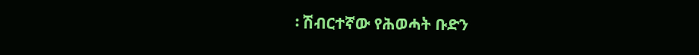፡ ሽብርተኛው የሕወሓት ቡድን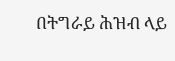በትግራይ ሕዝብ ላይ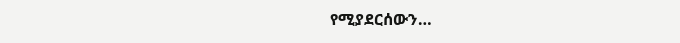የሚያደርሰውን…